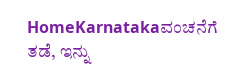HomeKarnatakaವಂಚನೆಗೆ ತಡೆ, ಇನ್ನು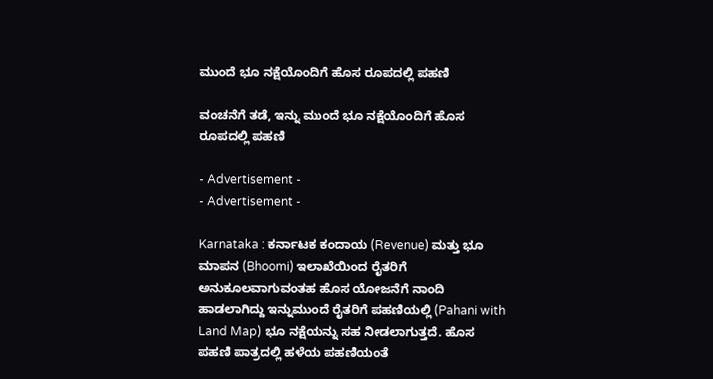ಮುಂದೆ ಭೂ ನಕ್ಷೆಯೊಂದಿಗೆ ಹೊಸ ರೂಪದಲ್ಲಿ ಪಹಣಿ

ವಂಚನೆಗೆ ತಡೆ, ಇನ್ನು ಮುಂದೆ ಭೂ ನಕ್ಷೆಯೊಂದಿಗೆ ಹೊಸ ರೂಪದಲ್ಲಿ ಪಹಣಿ

- Advertisement -
- Advertisement -

Karnataka : ಕರ್ನಾಟಕ ಕಂದಾಯ (Revenue) ಮತ್ತು ಭೂ ಮಾಪನ (Bhoomi) ಇಲಾಖೆಯಿಂದ ರೈತರಿಗೆ ಅನುಕೂಲವಾಗುವಂತಹ ಹೊಸ ಯೋಜನೆಗೆ ನಾಂದಿ ಹಾಡಲಾಗಿದ್ದು ಇನ್ನುಮುಂದೆ ರೈತರಿಗೆ ಪಹಣಿಯಲ್ಲಿ (Pahani with Land Map) ಭೂ ನಕ್ಷೆಯನ್ನು ಸಹ ನೀಡಲಾಗುತ್ತದೆ. ಹೊಸ ಪಹಣಿ ಪಾತ್ರದಲ್ಲಿ ಹಳೆಯ ಪಹಣಿಯಂತೆ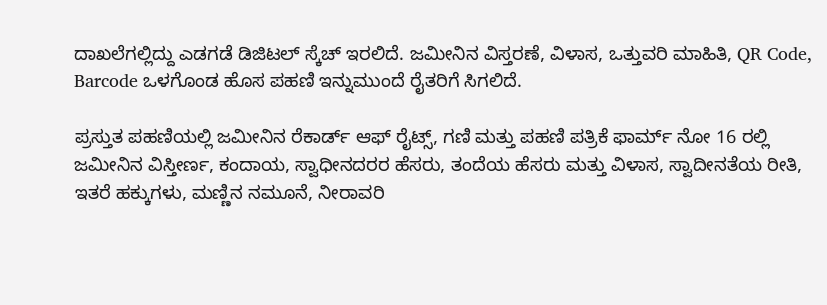ದಾಖಲೆಗಲ್ಲಿದ್ದು ಎಡಗಡೆ ಡಿಜಿಟಲ್ ಸ್ಕೆಚ್ ಇರಲಿದೆ. ಜಮೀನಿನ ವಿಸ್ತರಣೆ, ವಿಳಾಸ, ಒತ್ತುವರಿ ಮಾಹಿತಿ, QR Code, Barcode ಒಳಗೊಂಡ ಹೊಸ ಪಹಣಿ ಇನ್ನುಮುಂದೆ ರೈತರಿಗೆ ಸಿಗಲಿದೆ.

ಪ್ರಸ್ತುತ ಪಹಣಿಯಲ್ಲಿ ಜಮೀನಿನ ರೆಕಾರ್ಡ್ ಆಫ್ ರೈಟ್ಸ್, ಗಣಿ ಮತ್ತು ಪಹಣಿ ಪತ್ರಿಕೆ ಫಾರ್ಮ್ ನೋ 16 ರಲ್ಲಿ ಜಮೀನಿನ ವಿಸ್ತೀರ್ಣ, ಕಂದಾಯ, ಸ್ವಾಧೀನದರರ ಹೆಸರು, ತಂದೆಯ ಹೆಸರು ಮತ್ತು ವಿಳಾಸ, ಸ್ವಾದೀನತೆಯ ರೀತಿ, ಇತರೆ ಹಕ್ಕುಗಳು, ಮಣ್ಣಿನ ನಮೂನೆ, ನೀರಾವರಿ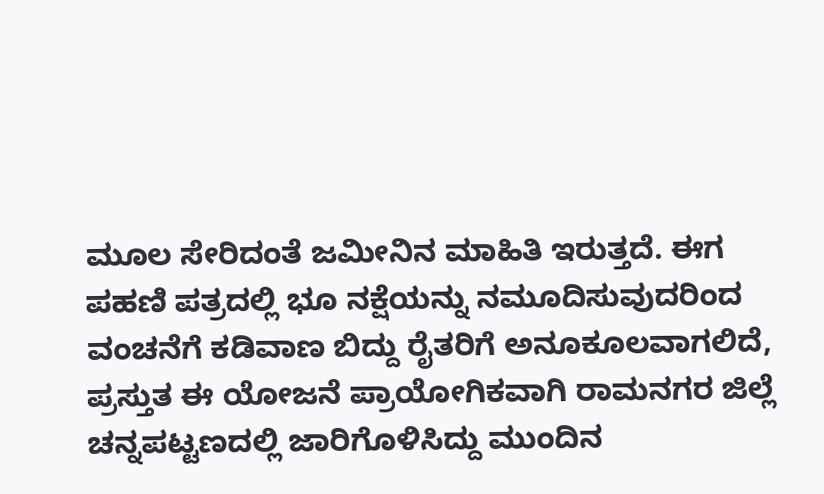ಮೂಲ ಸೇರಿದಂತೆ ಜಮೀನಿನ ಮಾಹಿತಿ ಇರುತ್ತದೆ. ಈಗ ಪಹಣಿ ಪತ್ರದಲ್ಲಿ ಭೂ ನಕ್ಷೆಯನ್ನು ನಮೂದಿಸುವುದರಿಂದ ವಂಚನೆಗೆ ಕಡಿವಾಣ ಬಿದ್ದು ರೈತರಿಗೆ ಅನೂಕೂಲವಾಗಲಿದೆ, ಪ್ರಸ್ತುತ ಈ ಯೋಜನೆ ಪ್ರಾಯೋಗಿಕವಾಗಿ ರಾಮನಗರ ಜಿಲ್ಲೆ ಚನ್ನಪಟ್ಟಣದಲ್ಲಿ ಜಾರಿಗೊಳಿಸಿದ್ದು ಮುಂದಿನ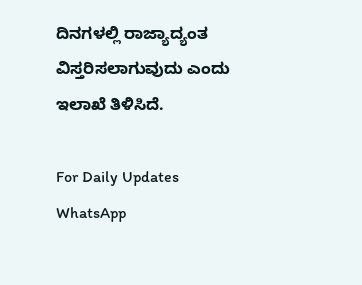ದಿನಗಳಲ್ಲಿ ರಾಜ್ಯಾದ್ಯಂತ ವಿಸ್ತರಿಸಲಾಗುವುದು ಎಂದು ಇಲಾಖೆ ತಿಳಿಸಿದೆ.

For Daily Updates WhatsApp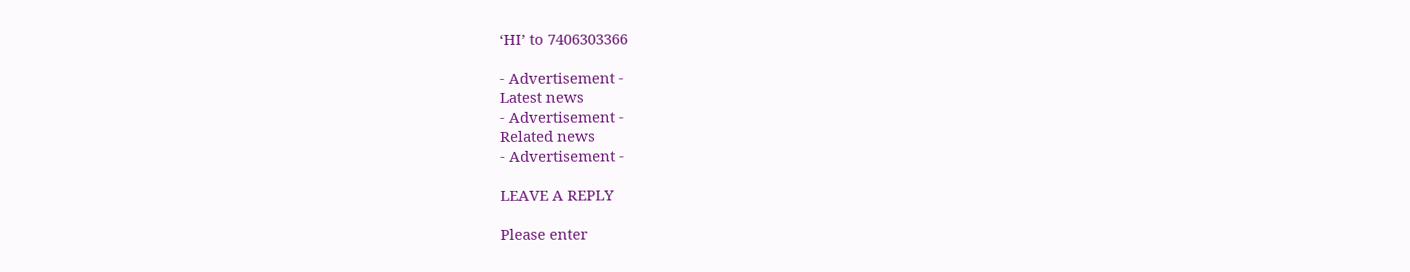‘HI’ to 7406303366

- Advertisement -
Latest news
- Advertisement -
Related news
- Advertisement -

LEAVE A REPLY

Please enter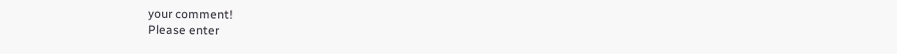your comment!
Please enter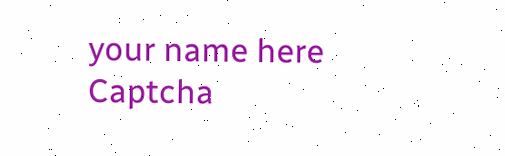your name here
Captcha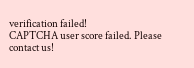verification failed!
CAPTCHA user score failed. Please contact us!